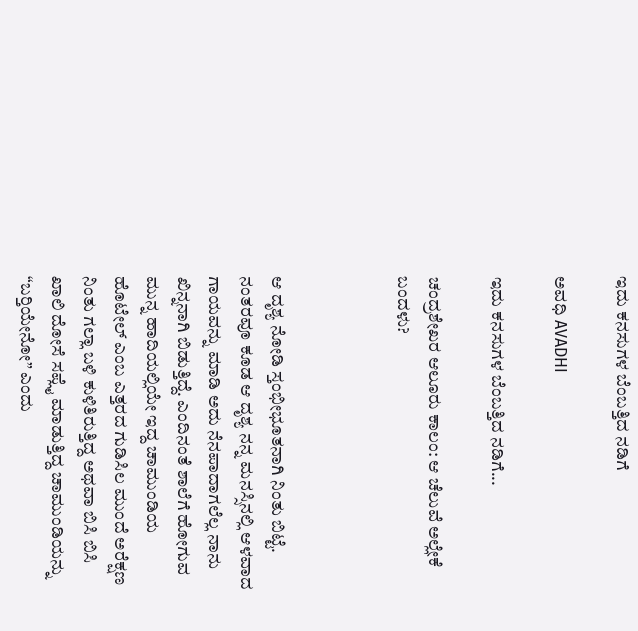ಇದು ಕನಸುಗಳ ಬೆಂಬತ್ತಿದ ನಡಿಗೆ‍

ಅವಧಿ AVADHI

ಇದು ಕನಸುಗಳ ಬೆಂಬತ್ತಿದ ನಡಿಗೆ...

ಚಂದ್ರಶೇಖರ ಆಲೂರು ಕಾಲಂ: ಆ ಚೆಲುವೆ ಅಲ್ಲೇಕೆ ಬಂದಳು?



ಆ ದೃಶ್ಯ ನೋಡಿ ಸ್ತಂಭೀಭೂತನಾಗಿ ನಿಂತು ಬಿಟ್ಟೆ. ನಂತರವೂ ಕೂಡ ಆ ದೃಶ್ಯ ನನ್ನ ಮನಸ್ಸಿನಲ್ಲಿ ಆಳವಾದ ಗಾಯವನ್ನು ಮಾಡಿ ಅದು ನೆನಪಾದಾಗಲೆಲ್ಲ ನಾನು ಖಿನ್ನನಾಗಿ ಬಿಡುತ್ತಿದ್ದೆ. ಎಂದಿನಂತೆ ಶಾಲೆಗೆ ಹೋಗುವ ಮುನ್ನ ಹಾದಿಯಲ್ಲಿಯೇ ಇದ್ದ ಚಾಮುಂಡಿಯ ಹೊಟೇಲ್ ಎಂಬ ಎತ್ತರದ ಗುಡಿಸಿಲ ಮುಂದೆ ಅರೆಕ್ಷಣ ನಿಂತು ಗಲ್ಲಾ ಬಳಿ ಕುಳಿತಿರುತ್ತಿದ್ದ ಅಥವಾ ಬಿಸಿ ಬಿಸಿ ಖಾಲಿ ದೋಸೆ ಸಪ್ಲೈ ಮಾಡುತ್ತಿದ್ದ ಚಾಮುಂಡಿಯನ್ನು “ಬರ‍್ತಿಯೇನೋ” ಎಂದು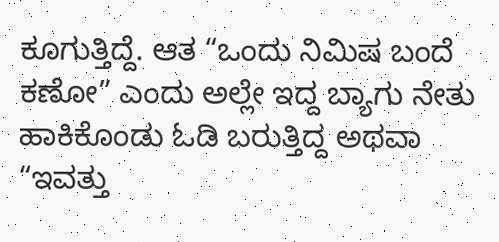ಕೂಗುತ್ತಿದ್ದೆ. ಆತ “ಒಂದು ನಿಮಿಷ ಬಂದೆ ಕಣೋ” ಎಂದು ಅಲ್ಲೇ ಇದ್ದ ಬ್ಯಾಗು ನೇತು ಹಾಕಿಕೊಂಡು ಓಡಿ ಬರುತ್ತಿದ್ದ ಅಥವಾ “ಇವತ್ತು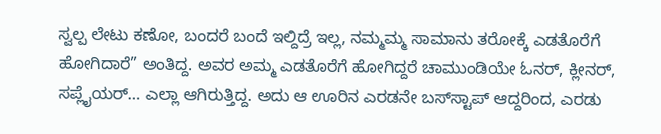ಸ್ವಲ್ಪ ಲೇಟು ಕಣೋ, ಬಂದರೆ ಬಂದೆ ಇಲ್ದಿದ್ರೆ ಇಲ್ಲ, ನಮ್ಮಮ್ಮ ಸಾಮಾನು ತರೋಕ್ಕೆ ಎಡತೊರೆಗೆ ಹೋಗಿದಾರೆ” ಅಂತಿದ್ದ. ಅವರ ಅಮ್ಮ ಎಡತೊರೆಗೆ ಹೋಗಿದ್ದರೆ ಚಾಮುಂಡಿಯೇ ಓನರ್, ಕ್ಲೀನರ್, ಸಪ್ಲೈಯರ್… ಎಲ್ಲಾ ಆಗಿರುತ್ತಿದ್ದ. ಅದು ಆ ಊರಿನ ಎರಡನೇ ಬಸ್‌ಸ್ಟಾಪ್ ಆದ್ದರಿಂದ, ಎರಡು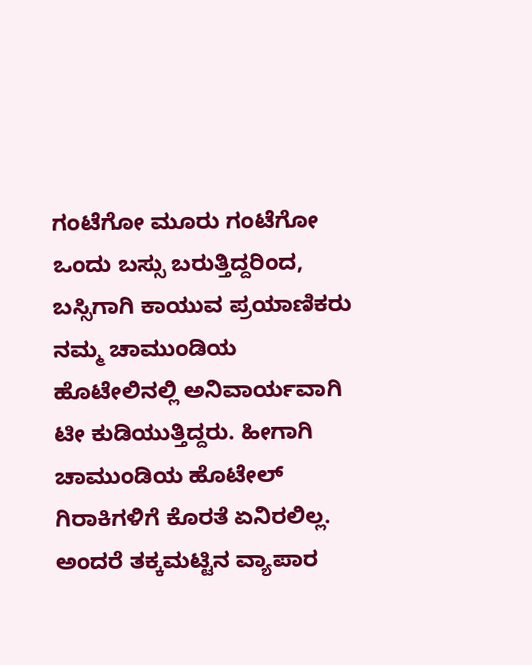ಗಂಟೆಗೋ ಮೂರು ಗಂಟೆಗೋ ಒಂದು ಬಸ್ಸು ಬರುತ್ತಿದ್ದರಿಂದ, ಬಸ್ಸಿಗಾಗಿ ಕಾಯುವ ಪ್ರಯಾಣಿಕರು ನಮ್ಮ ಚಾಮುಂಡಿಯ ಹೊಟೇಲಿನಲ್ಲಿ ಅನಿವಾರ್ಯವಾಗಿ ಟೀ ಕುಡಿಯುತ್ತಿದ್ದರು. ಹೀಗಾಗಿ ಚಾಮುಂಡಿಯ ಹೊಟೇಲ್ ಗಿರಾಕಿಗಳಿಗೆ ಕೊರತೆ ಏನಿರಲಿಲ್ಲ. ಅಂದರೆ ತಕ್ಕಮಟ್ಟಿನ ವ್ಯಾಪಾರ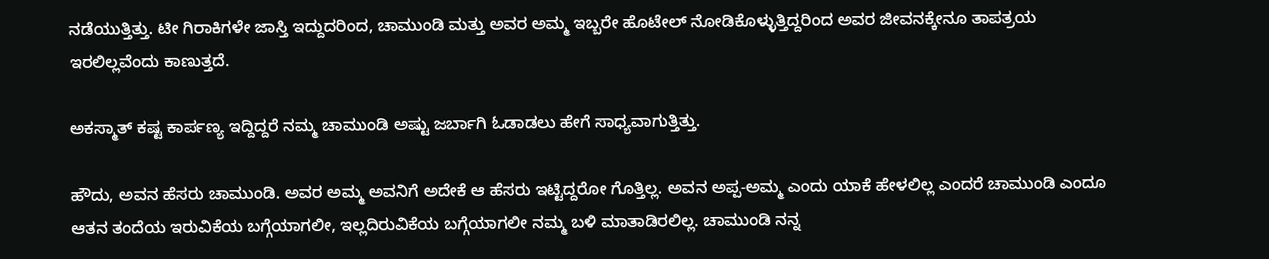ನಡೆಯುತ್ತಿತ್ತು. ಟೀ ಗಿರಾಕಿಗಳೇ ಜಾಸ್ತಿ ಇದ್ದುದರಿಂದ, ಚಾಮುಂಡಿ ಮತ್ತು ಅವರ ಅಮ್ಮ ಇಬ್ಬರೇ ಹೊಟೇಲ್ ನೋಡಿಕೊಳ್ಳುತ್ತಿದ್ದರಿಂದ ಅವರ ಜೀವನಕ್ಕೇನೂ ತಾಪತ್ರಯ ಇರಲಿಲ್ಲವೆಂದು ಕಾಣುತ್ತದೆ.

ಅಕಸ್ಮಾತ್ ಕಷ್ಟ ಕಾರ್ಪಣ್ಯ ಇದ್ದಿದ್ದರೆ ನಮ್ಮ ಚಾಮುಂಡಿ ಅಷ್ಟು ಜರ್ಬಾಗಿ ಓಡಾಡಲು ಹೇಗೆ ಸಾಧ್ಯವಾಗುತ್ತಿತ್ತು.

ಹೌದು, ಅವನ ಹೆಸರು ಚಾಮುಂಡಿ. ಅವರ ಅಮ್ಮ ಅವನಿಗೆ ಅದೇಕೆ ಆ ಹೆಸರು ಇಟ್ಟಿದ್ದರೋ ಗೊತ್ತಿಲ್ಲ. ಅವನ ಅಪ್ಪ-ಅಮ್ಮ ಎಂದು ಯಾಕೆ ಹೇಳಲಿಲ್ಲ ಎಂದರೆ ಚಾಮುಂಡಿ ಎಂದೂ ಆತನ ತಂದೆಯ ಇರುವಿಕೆಯ ಬಗ್ಗೆಯಾಗಲೀ, ಇಲ್ಲದಿರುವಿಕೆಯ ಬಗ್ಗೆಯಾಗಲೀ ನಮ್ಮ ಬಳಿ ಮಾತಾಡಿರಲಿಲ್ಲ. ಚಾಮುಂಡಿ ನನ್ನ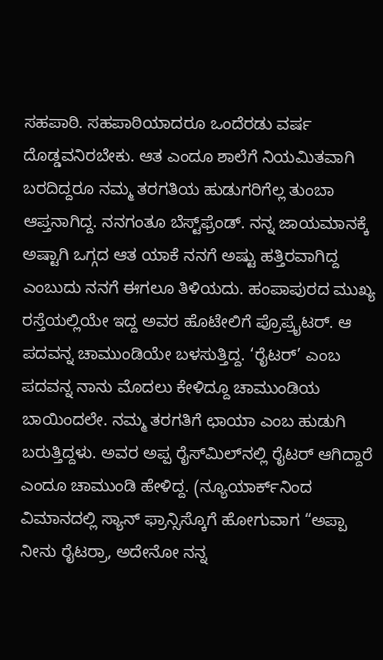ಸಹಪಾಠಿ. ಸಹಪಾಠಿಯಾದರೂ ಒಂದೆರಡು ವರ್ಷ ದೊಡ್ಡವನಿರಬೇಕು. ಆತ ಎಂದೂ ಶಾಲೆಗೆ ನಿಯಮಿತವಾಗಿ ಬರದಿದ್ದರೂ ನಮ್ಮ ತರಗತಿಯ ಹುಡುಗರಿಗೆಲ್ಲ ತುಂಬಾ ಆಪ್ತನಾಗಿದ್ದ. ನನಗಂತೂ ಬೆಸ್ಟ್‌ಫ್ರೆಂಡ್. ನನ್ನ ಜಾಯಮಾನಕ್ಕೆ ಅಷ್ಟಾಗಿ ಒಗ್ಗದ ಆತ ಯಾಕೆ ನನಗೆ ಅಷ್ಟು ಹತ್ತಿರವಾಗಿದ್ದ ಎಂಬುದು ನನಗೆ ಈಗಲೂ ತಿಳಿಯದು. ಹಂಪಾಪುರದ ಮುಖ್ಯ ರಸ್ತೆಯಲ್ಲಿಯೇ ಇದ್ದ ಅವರ ಹೊಟೇಲಿಗೆ ಪ್ರೊಪ್ರೈಟರ್. ಆ ಪದವನ್ನ ಚಾಮುಂಡಿಯೇ ಬಳಸುತ್ತಿದ್ದ. ‘ರೈಟರ್’ ಎಂಬ ಪದವನ್ನ ನಾನು ಮೊದಲು ಕೇಳಿದ್ದೂ ಚಾಮುಂಡಿಯ ಬಾಯಿಂದಲೇ. ನಮ್ಮ ತರಗತಿಗೆ ಛಾಯಾ ಎಂಬ ಹುಡುಗಿ ಬರುತ್ತಿದ್ದಳು. ಅವರ ಅಪ್ಪ ರೈಸ್‌ಮಿಲ್‌ನಲ್ಲಿ ರೈಟರ್ ಆಗಿದ್ದಾರೆ ಎಂದೂ ಚಾಮುಂಡಿ ಹೇಳಿದ್ದ. (ನ್ಯೂಯಾರ್ಕ್‌ನಿಂದ ವಿಮಾನದಲ್ಲಿ ಸ್ಯಾನ್ ಫ್ರಾನ್ಸಿಸ್ಕೊಗೆ ಹೋಗುವಾಗ “ಅಪ್ಪಾ ನೀನು ರೈಟರ್ರಾ, ಅದೇನೋ ನನ್ನ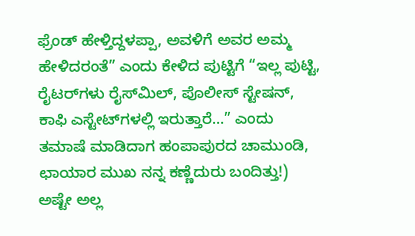ಫ್ರೆಂಡ್ ಹೇಳ್ತಿದ್ದಳಪ್ಪಾ, ಅವಳಿಗೆ ಅವರ ಅಮ್ಮ ಹೇಳಿದರಂತೆ” ಎಂದು ಕೇಳಿದ ಪುಟ್ಟಿಗೆ “ಇಲ್ಲ ಪುಟ್ಟಿ, ರೈಟರ್‌ಗಳು ರೈಸ್‌ಮಿಲ್, ಪೊಲೀಸ್ ಸ್ಟೇಷನ್, ಕಾಫಿ ಎಸ್ಟೇಟ್‌ಗಳಲ್ಲಿ ಇರುತ್ತಾರೆ…” ಎಂದು ತಮಾಷೆ ಮಾಡಿದಾಗ ಹಂಪಾಪುರದ ಚಾಮುಂಡಿ, ಛಾಯಾರ ಮುಖ ನನ್ನ ಕಣ್ಣೆದುರು ಬಂದಿತ್ತು!) ಅಷ್ಟೇ ಅಲ್ಲ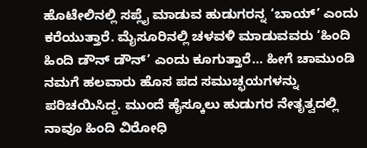ಹೊಟೇಲಿನಲ್ಲಿ ಸಪ್ಲೈ ಮಾಡುವ ಹುಡುಗರನ್ನ ‘ಬಾಯ್’ ಎಂದು ಕರೆಯುತ್ತಾರೆ. ಮೈಸೂರಿನಲ್ಲಿ ಚಳವಳಿ ಮಾಡುವವರು ‘ಹಿಂದಿ ಹಿಂದಿ ಡೌನ್ ಡೌನ್’ ಎಂದು ಕೂಗುತ್ತಾರೆ… ಹೀಗೆ ಚಾಮುಂಡಿ ನಮಗೆ ಹಲವಾರು ಹೊಸ ಪದ ಸಮುಚ್ಛಯಗಳನ್ನು ಪರಿಚಯಿಸಿದ್ದ. ಮುಂದೆ ಹೈಸ್ಕೂಲು ಹುಡುಗರ ನೇತೃತ್ವದಲ್ಲಿ ನಾವೂ ಹಿಂದಿ ವಿರೋಧಿ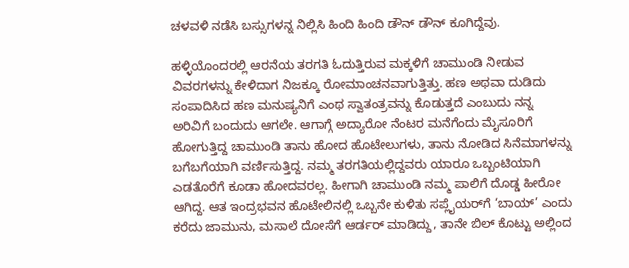ಚಳವಳಿ ನಡೆಸಿ ಬಸ್ಸುಗಳನ್ನ ನಿಲ್ಲಿಸಿ ಹಿಂದಿ ಹಿಂದಿ ಡೌನ್ ಡೌನ್ ಕೂಗಿದ್ದೆವು.

ಹಳ್ಳಿಯೊಂದರಲ್ಲಿ ಆರನೆಯ ತರಗತಿ ಓದುತ್ತಿರುವ ಮಕ್ಕಳಿಗೆ ಚಾಮುಂಡಿ ನೀಡುವ ವಿವರಗಳನ್ನು ಕೇಳಿದಾಗ ನಿಜಕ್ಕೂ ರೋಮಾಂಚನವಾಗುತ್ತಿತ್ತು. ಹಣ ಅಥವಾ ದುಡಿದು ಸಂಪಾದಿಸಿದ ಹಣ ಮನುಷ್ಯನಿಗೆ ಎಂಥ ಸ್ವಾತಂತ್ರವನ್ನು ಕೊಡುತ್ತದೆ ಎಂಬುದು ನನ್ನ ಅರಿವಿಗೆ ಬಂದುದು ಆಗಲೇ. ಆಗಾಗ್ಗೆ ಅದ್ಯಾರೋ ನೆಂಟರ ಮನೆಗೆಂದು ಮೈಸೂರಿಗೆ ಹೋಗುತ್ತಿದ್ದ ಚಾಮುಂಡಿ ತಾನು ಹೋದ ಹೊಟೇಲುಗಳು, ತಾನು ನೋಡಿದ ಸಿನೆಮಾಗಳನ್ನು ಬಗೆಬಗೆಯಾಗಿ ವರ್ಣಿಸುತ್ತಿದ್ದ. ನಮ್ಮ ತರಗತಿಯಲ್ಲಿದ್ದವರು ಯಾರೂ ಒಬ್ಬಂಟಿಯಾಗಿ ಎಡತೊರೆಗೆ ಕೂಡಾ ಹೋದವರಲ್ಲ. ಹೀಗಾಗಿ ಚಾಮುಂಡಿ ನಮ್ಮ ಪಾಲಿಗೆ ದೊಡ್ಡ ಹೀರೋ ಆಗಿದ್ದ. ಆತ ಇಂದ್ರಭವನ ಹೊಟೇಲಿನಲ್ಲಿ ಒಬ್ಬನೇ ಕುಳಿತು ಸಪ್ಲೈಯರ್‌ಗೆ ‘ಬಾಯ್’ ಎಂದು ಕರೆದು ಜಾಮುನು, ಮಸಾಲೆ ದೋಸೆಗೆ ಆರ್ಡರ್ ಮಾಡಿದ್ದು, ತಾನೇ ಬಿಲ್ ಕೊಟ್ಟು ಅಲ್ಲಿಂದ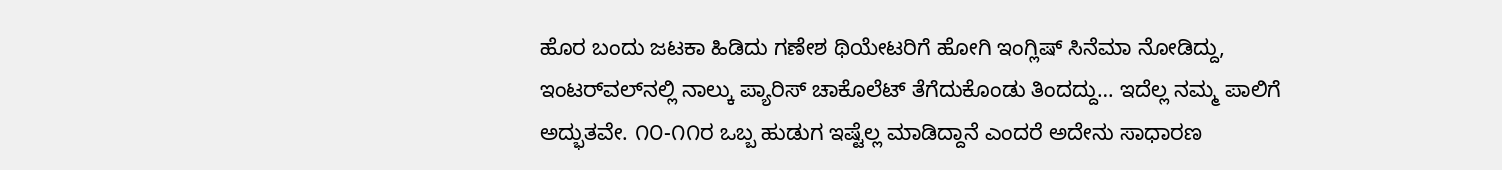ಹೊರ ಬಂದು ಜಟಕಾ ಹಿಡಿದು ಗಣೇಶ ಥಿಯೇಟರಿಗೆ ಹೋಗಿ ಇಂಗ್ಲಿಷ್ ಸಿನೆಮಾ ನೋಡಿದ್ದು, ಇಂಟರ್‌ವಲ್‌ನಲ್ಲಿ ನಾಲ್ಕು ಪ್ಯಾರಿಸ್ ಚಾಕೊಲೆಟ್ ತೆಗೆದುಕೊಂಡು ತಿಂದದ್ದು… ಇದೆಲ್ಲ ನಮ್ಮ ಪಾಲಿಗೆ ಅದ್ಭುತವೇ. ೧೦-೧೧ರ ಒಬ್ಬ ಹುಡುಗ ಇಷ್ಟೆಲ್ಲ ಮಾಡಿದ್ದಾನೆ ಎಂದರೆ ಅದೇನು ಸಾಧಾರಣ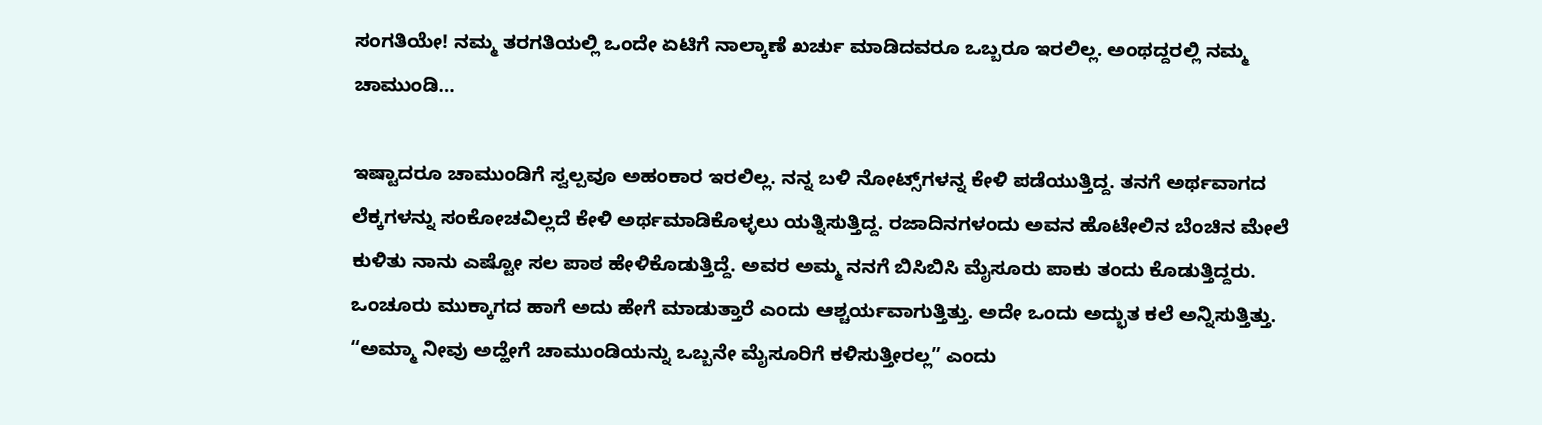ಸಂಗತಿಯೇ! ನಮ್ಮ ತರಗತಿಯಲ್ಲಿ ಒಂದೇ ಏಟಿಗೆ ನಾಲ್ಕಾಣೆ ಖರ್ಚು ಮಾಡಿದವರೂ ಒಬ್ಬರೂ ಇರಲಿಲ್ಲ. ಅಂಥದ್ದರಲ್ಲಿ ನಮ್ಮ ಚಾಮುಂಡಿ…

ಇಷ್ಟಾದರೂ ಚಾಮುಂಡಿಗೆ ಸ್ವಲ್ಪವೂ ಅಹಂಕಾರ ಇರಲಿಲ್ಲ. ನನ್ನ ಬಳಿ ನೋಟ್ಸ್‌ಗಳನ್ನ ಕೇಳಿ ಪಡೆಯುತ್ತಿದ್ದ. ತನಗೆ ಅರ್ಥವಾಗದ ಲೆಕ್ಕಗಳನ್ನು ಸಂಕೋಚವಿಲ್ಲದೆ ಕೇಳಿ ಅರ್ಥಮಾಡಿಕೊಳ್ಳಲು ಯತ್ನಿಸುತ್ತಿದ್ದ. ರಜಾದಿನಗಳಂದು ಅವನ ಹೊಟೇಲಿನ ಬೆಂಚಿನ ಮೇಲೆ ಕುಳಿತು ನಾನು ಎಷ್ಟೋ ಸಲ ಪಾಠ ಹೇಳಿಕೊಡುತ್ತಿದ್ದೆ. ಅವರ ಅಮ್ಮ ನನಗೆ ಬಿಸಿಬಿಸಿ ಮೈಸೂರು ಪಾಕು ತಂದು ಕೊಡುತ್ತಿದ್ದರು. ಒಂಚೂರು ಮುಕ್ಕಾಗದ ಹಾಗೆ ಅದು ಹೇಗೆ ಮಾಡುತ್ತಾರೆ ಎಂದು ಆಶ್ಚರ್ಯವಾಗುತ್ತಿತ್ತು. ಅದೇ ಒಂದು ಅದ್ಭುತ ಕಲೆ ಅನ್ನಿಸುತ್ತಿತ್ತು. “ಅಮ್ಮಾ ನೀವು ಅದ್ಹೇಗೆ ಚಾಮುಂಡಿಯನ್ನು ಒಬ್ಬನೇ ಮೈಸೂರಿಗೆ ಕಳಿಸುತ್ತೀರಲ್ಲ” ಎಂದು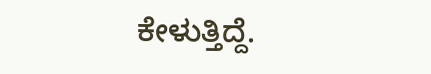ಕೇಳುತ್ತಿದ್ದೆ.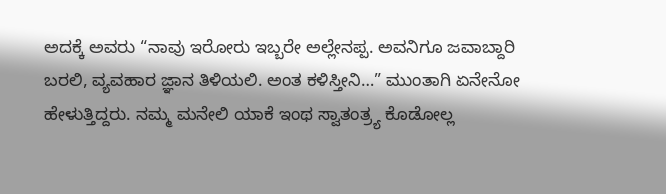ಅದಕ್ಕೆ ಅವರು “ನಾವು ಇರೋರು ಇಬ್ಬರೇ ಅಲ್ಲೇನಪ್ಪ. ಅವನಿಗೂ ಜವಾಬ್ದಾರಿ ಬರಲಿ, ವ್ಯವಹಾರ ಜ್ಞಾನ ತಿಳಿಯಲಿ. ಅಂತ ಕಳಿಸ್ತೀನಿ…” ಮುಂತಾಗಿ ಏನೇನೋ ಹೇಳುತ್ತಿದ್ದರು. ನಮ್ಮ ಮನೇಲಿ ಯಾಕೆ ಇಂಥ ಸ್ವಾತಂತ್ರ್ಯ ಕೊಡೋಲ್ಲ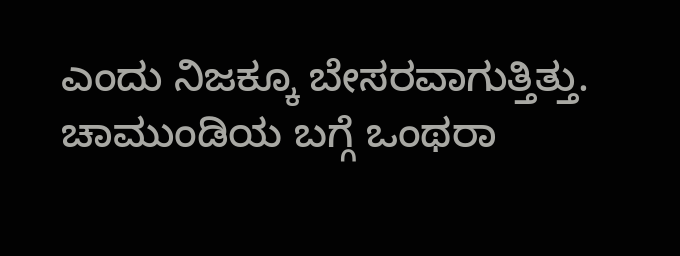ಎಂದು ನಿಜಕ್ಕೂ ಬೇಸರವಾಗುತ್ತಿತ್ತು. ಚಾಮುಂಡಿಯ ಬಗ್ಗೆ ಒಂಥರಾ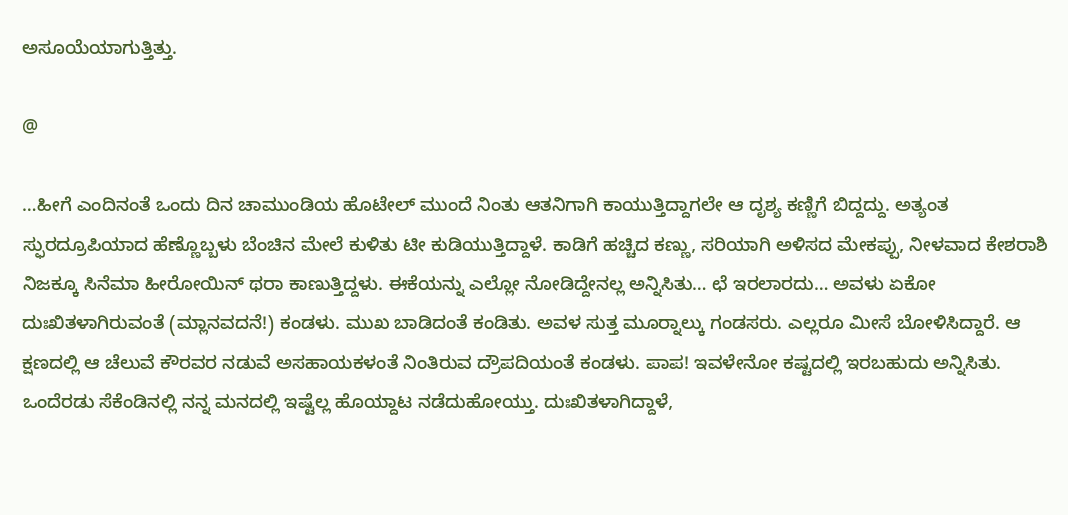ಅಸೂಯೆಯಾಗುತ್ತಿತ್ತು.

@

…ಹೀಗೆ ಎಂದಿನಂತೆ ಒಂದು ದಿನ ಚಾಮುಂಡಿಯ ಹೊಟೇಲ್ ಮುಂದೆ ನಿಂತು ಆತನಿಗಾಗಿ ಕಾಯುತ್ತಿದ್ದಾಗಲೇ ಆ ದೃಶ್ಯ ಕಣ್ಣಿಗೆ ಬಿದ್ದದ್ದು. ಅತ್ಯಂತ ಸ್ಫುರದ್ರೂಪಿಯಾದ ಹೆಣ್ಣೊಬ್ಬಳು ಬೆಂಚಿನ ಮೇಲೆ ಕುಳಿತು ಟೀ ಕುಡಿಯುತ್ತಿದ್ದಾಳೆ. ಕಾಡಿಗೆ ಹಚ್ಚಿದ ಕಣ್ಣು, ಸರಿಯಾಗಿ ಅಳಿಸದ ಮೇಕಪ್ಪು, ನೀಳವಾದ ಕೇಶರಾಶಿ ನಿಜಕ್ಕೂ ಸಿನೆಮಾ ಹೀರೋಯಿನ್ ಥರಾ ಕಾಣುತ್ತಿದ್ದಳು. ಈಕೆಯನ್ನು ಎಲ್ಲೋ ನೋಡಿದ್ದೇನಲ್ಲ ಅನ್ನಿಸಿತು… ಛೆ ಇರಲಾರದು… ಅವಳು ಏಕೋ ದುಃಖಿತಳಾಗಿರುವಂತೆ (ಮ್ಲಾನವದನೆ!) ಕಂಡಳು. ಮುಖ ಬಾಡಿದಂತೆ ಕಂಡಿತು. ಅವಳ ಸುತ್ತ ಮೂರ‍್ನಾಲ್ಕು ಗಂಡಸರು. ಎಲ್ಲರೂ ಮೀಸೆ ಬೋಳಿಸಿದ್ದಾರೆ. ಆ ಕ್ಷಣದಲ್ಲಿ ಆ ಚೆಲುವೆ ಕೌರವರ ನಡುವೆ ಅಸಹಾಯಕಳಂತೆ ನಿಂತಿರುವ ದ್ರೌಪದಿಯಂತೆ ಕಂಡಳು. ಪಾಪ! ಇವಳೇನೋ ಕಷ್ಟದಲ್ಲಿ ಇರಬಹುದು ಅನ್ನಿಸಿತು. ಒಂದೆರಡು ಸೆಕೆಂಡಿನಲ್ಲಿ ನನ್ನ ಮನದಲ್ಲಿ ಇಷ್ಟೆಲ್ಲ ಹೊಯ್ದಾಟ ನಡೆದುಹೋಯ್ತು. ದುಃಖಿತಳಾಗಿದ್ದಾಳೆ,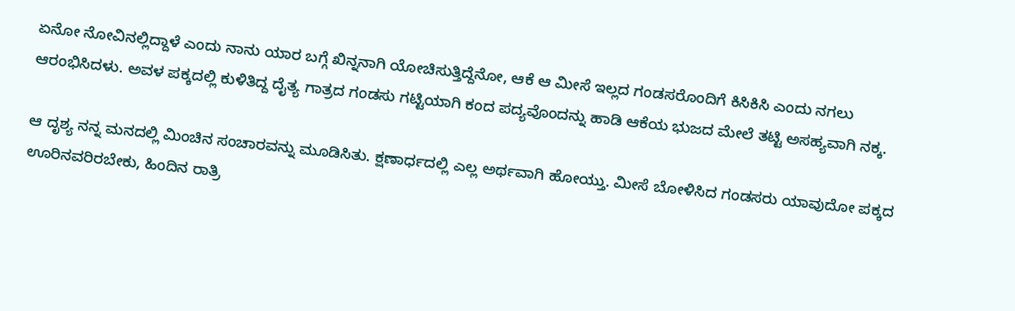ಏನೋ ನೋವಿನಲ್ಲಿದ್ದಾಳೆ ಎಂದು ನಾನು ಯಾರ ಬಗ್ಗೆ ಖಿನ್ನನಾಗಿ ಯೋಚಿಸುತ್ತಿದ್ದೆನೋ, ಆಕೆ ಆ ಮೀಸೆ ಇಲ್ಲದ ಗಂಡಸರೊಂದಿಗೆ ಕಿಸಿಕಿಸಿ ಎಂದು ನಗಲು ಆರಂಭಿಸಿದಳು. ಅವಳ ಪಕ್ಕದಲ್ಲಿ ಕುಳಿತಿದ್ದ ದೈತ್ಯ ಗಾತ್ರದ ಗಂಡಸು ಗಟ್ಟಿಯಾಗಿ ಕಂದ ಪದ್ಯವೊಂದನ್ನು ಹಾಡಿ ಆಕೆಯ ಭುಜದ ಮೇಲೆ ತಟ್ಟಿ ಅಸಹ್ಯವಾಗಿ ನಕ್ಕ.

ಆ ದೃಶ್ಯ ನನ್ನ ಮನದಲ್ಲಿ ಮಿಂಚಿನ ಸಂಚಾರವನ್ನು ಮೂಡಿಸಿತು. ಕ್ಷಣಾರ್ಧದಲ್ಲಿ ಎಲ್ಲ ಅರ್ಥವಾಗಿ ಹೋಯ್ತು. ಮೀಸೆ ಬೋಳಿಸಿದ ಗಂಡಸರು ಯಾವುದೋ ಪಕ್ಕದ ಊರಿನವರಿರಬೇಕು, ಹಿಂದಿನ ರಾತ್ರಿ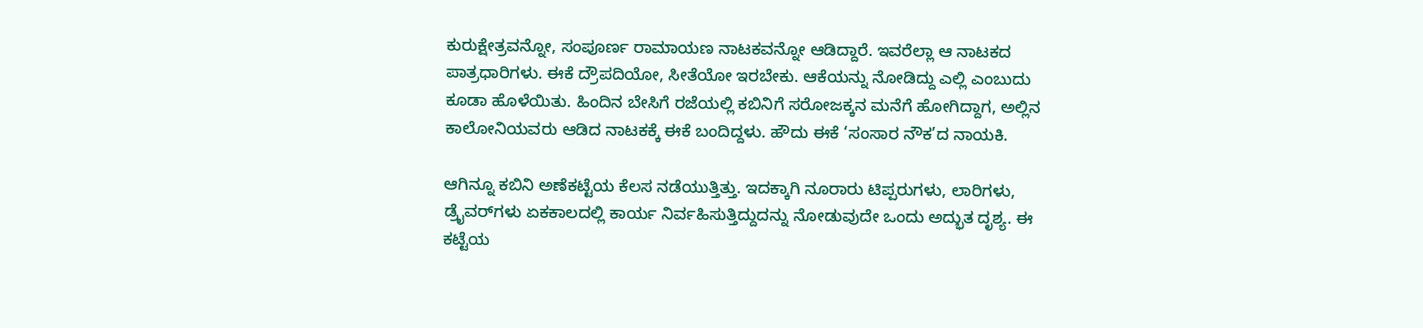ಕುರುಕ್ಷೇತ್ರವನ್ನೋ, ಸಂಪೂರ್ಣ ರಾಮಾಯಣ ನಾಟಕವನ್ನೋ ಆಡಿದ್ದಾರೆ. ಇವರೆಲ್ಲಾ ಆ ನಾಟಕದ ಪಾತ್ರಧಾರಿಗಳು. ಈಕೆ ದ್ರೌಪದಿಯೋ, ಸೀತೆಯೋ ಇರಬೇಕು. ಆಕೆಯನ್ನು ನೋಡಿದ್ದು ಎಲ್ಲಿ ಎಂಬುದು ಕೂಡಾ ಹೊಳೆಯಿತು. ಹಿಂದಿನ ಬೇಸಿಗೆ ರಜೆಯಲ್ಲಿ ಕಬಿನಿಗೆ ಸರೋಜಕ್ಕನ ಮನೆಗೆ ಹೋಗಿದ್ದಾಗ, ಅಲ್ಲಿನ ಕಾಲೋನಿಯವರು ಆಡಿದ ನಾಟಕಕ್ಕೆ ಈಕೆ ಬಂದಿದ್ದಳು. ಹೌದು ಈಕೆ ‘ಸಂಸಾರ ನೌಕ’ದ ನಾಯಕಿ.

ಆಗಿನ್ನೂ ಕಬಿನಿ ಅಣೆಕಟ್ಟೆಯ ಕೆಲಸ ನಡೆಯುತ್ತಿತ್ತು. ಇದಕ್ಕಾಗಿ ನೂರಾರು ಟಿಪ್ಪರುಗಳು, ಲಾರಿಗಳು, ಡ್ರೈವರ್‌ಗಳು ಏಕಕಾಲದಲ್ಲಿ ಕಾರ್ಯ ನಿರ್ವಹಿಸುತ್ತಿದ್ದುದನ್ನು ನೋಡುವುದೇ ಒಂದು ಅದ್ಭುತ ದೃಶ್ಯ. ಈ ಕಟ್ಟೆಯ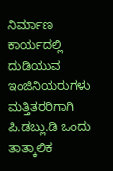ನಿರ್ಮಾಣ ಕಾರ್ಯದಲ್ಲಿ ದುಡಿಯುವ ಇಂಜಿನಿಯರುಗಳು ಮತ್ತಿತರರಿಗಾಗಿ ಪಿ.ಡಬ್ಲು.ಡಿ ಒಂದು ತಾತ್ಕಾಲಿಕ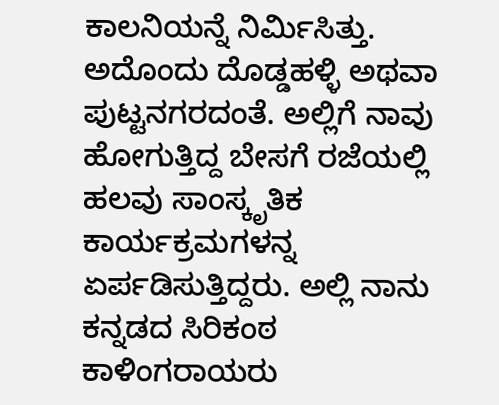ಕಾಲನಿಯನ್ನೆ ನಿರ್ಮಿಸಿತ್ತು. ಅದೊಂದು ದೊಡ್ಡಹಳ್ಳಿ ಅಥವಾ ಪುಟ್ಟನಗರದಂತೆ. ಅಲ್ಲಿಗೆ ನಾವು ಹೋಗುತ್ತಿದ್ದ ಬೇಸಗೆ ರಜೆಯಲ್ಲಿ ಹಲವು ಸಾಂಸ್ಕೃತಿಕ ಕಾರ್ಯಕ್ರಮಗಳನ್ನ ಏರ್ಪಡಿಸುತ್ತಿದ್ದರು. ಅಲ್ಲಿ ನಾನು ಕನ್ನಡದ ಸಿರಿಕಂಠ ಕಾಳಿಂಗರಾಯರು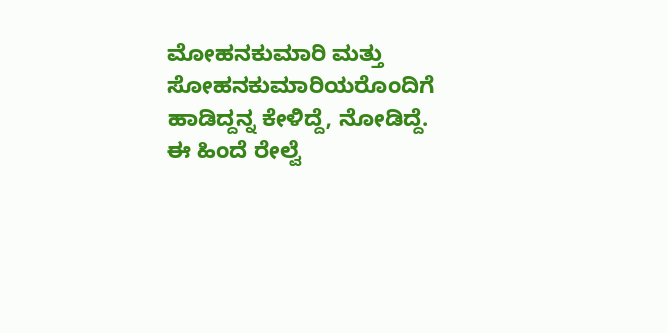ಮೋಹನಕುಮಾರಿ ಮತ್ತು ಸೋಹನಕುಮಾರಿಯರೊಂದಿಗೆ ಹಾಡಿದ್ದನ್ನ ಕೇಳಿದ್ದೆ, ನೋಡಿದ್ದೆ. ಈ ಹಿಂದೆ ರೇಲ್ವೆ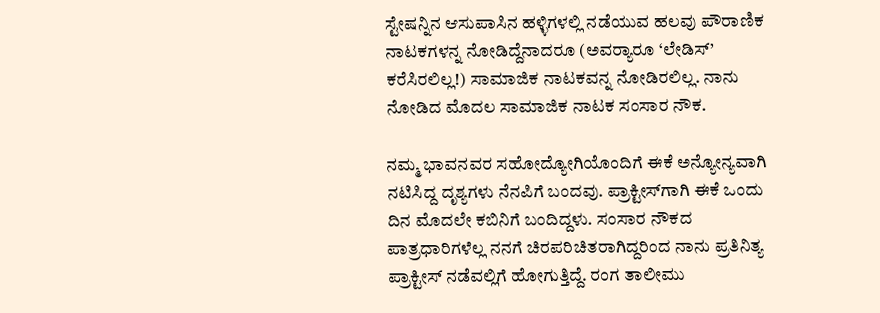ಸ್ಟೇಷನ್ನಿನ ಆಸುಪಾಸಿನ ಹಳ್ಳಿಗಳಲ್ಲಿ ನಡೆಯುವ ಹಲವು ಪೌರಾಣಿಕ ನಾಟಕಗಳನ್ನ ನೋಡಿದ್ದೆನಾದರೂ (ಅವರ‍್ಯಾರೂ ‘ಲೇಡಿಸ್’ ಕರೆಸಿರಲಿಲ್ಲ!) ಸಾಮಾಜಿಕ ನಾಟಕವನ್ನ ನೋಡಿರಲಿಲ್ಲ. ನಾನು ನೋಡಿದ ಮೊದಲ ಸಾಮಾಜಿಕ ನಾಟಕ ಸಂಸಾರ ನೌಕ.

ನಮ್ಮ ಭಾವನವರ ಸಹೋದ್ಯೋಗಿಯೊಂದಿಗೆ ಈಕೆ ಅನ್ಯೋನ್ಯವಾಗಿ ನಟಿಸಿದ್ದ ದೃಶ್ಯಗಳು ನೆನಪಿಗೆ ಬಂದವು. ಪ್ರಾಕ್ಟೀಸ್‌ಗಾಗಿ ಈಕೆ ಒಂದು ದಿನ ಮೊದಲೇ ಕಬಿನಿಗೆ ಬಂದಿದ್ದಳು. ಸಂಸಾರ ನೌಕದ ಪಾತ್ರಧಾರಿಗಳೆಲ್ಲ ನನಗೆ ಚಿರಪರಿಚಿತರಾಗಿದ್ದರಿಂದ ನಾನು ಪ್ರತಿನಿತ್ಯ ಪ್ರಾಕ್ಟೀಸ್ ನಡೆವಲ್ಲಿಗೆ ಹೋಗುತ್ತಿದ್ದೆ. ರಂಗ ತಾಲೀಮು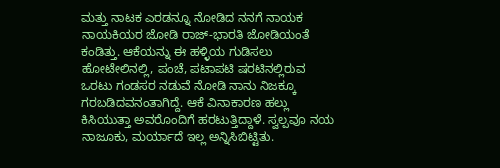ಮತ್ತು ನಾಟಕ ಎರಡನ್ನೂ ನೋಡಿದ ನನಗೆ ನಾಯಕ ನಾಯಕಿಯರ ಜೋಡಿ ರಾಜ್-ಭಾರತಿ ಜೋಡಿಯಂತೆ ಕಂಡಿತ್ತು. ಆಕೆಯನ್ನು ಈ ಹಳ್ಳಿಯ ಗುಡಿಸಲು ಹೋಟೇಲಿನಲ್ಲಿ, ಪಂಚೆ, ಪಟಾಪಟಿ ಷರಟಿನಲ್ಲಿರುವ ಒರಟು ಗಂಡಸರ ನಡುವೆ ನೋಡಿ ನಾನು ನಿಜಕ್ಕೂ ಗರಬಡಿದವನಂತಾಗಿದ್ದೆ. ಆಕೆ ವಿನಾಕಾರಣ ಹಲ್ಲು ಕಿಸಿಯುತ್ತಾ ಅವರೊಂದಿಗೆ ಹರಟುತ್ತಿದ್ದಾಳೆ. ಸ್ವಲ್ಪವೂ ನಯ ನಾಜೂಕು, ಮರ್ಯಾದೆ ಇಲ್ಲ ಅನ್ನಿಸಿಬಿಟ್ಟಿತು.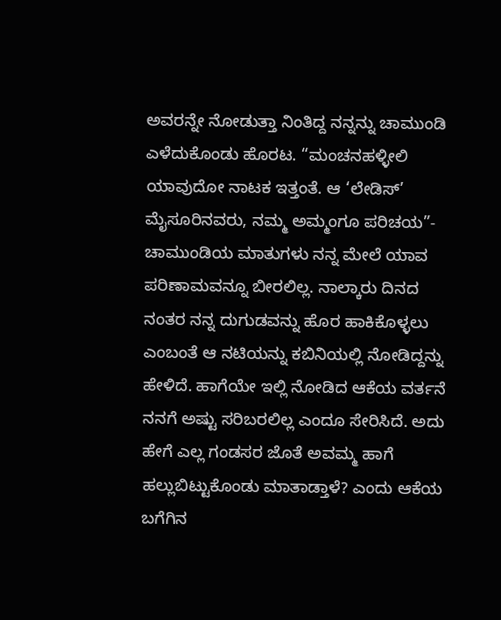ಅವರನ್ನೇ ನೋಡುತ್ತಾ ನಿಂತಿದ್ದ ನನ್ನನ್ನು ಚಾಮುಂಡಿ ಎಳೆದುಕೊಂಡು ಹೊರಟ. “ಮಂಚನಹಳ್ಳೀಲಿ ಯಾವುದೋ ನಾಟಕ ಇತ್ತಂತೆ. ಆ ‘ಲೇಡಿಸ್’ ಮೈಸೂರಿನವರು, ನಮ್ಮ ಅಮ್ಮಂಗೂ ಪರಿಚಯ”- ಚಾಮುಂಡಿಯ ಮಾತುಗಳು ನನ್ನ ಮೇಲೆ ಯಾವ ಪರಿಣಾಮವನ್ನೂ ಬೀರಲಿಲ್ಲ. ನಾಲ್ಕಾರು ದಿನದ ನಂತರ ನನ್ನ ದುಗುಡವನ್ನು ಹೊರ ಹಾಕಿಕೊಳ್ಳಲು ಎಂಬಂತೆ ಆ ನಟಿಯನ್ನು ಕಬಿನಿಯಲ್ಲಿ ನೋಡಿದ್ದನ್ನು ಹೇಳಿದೆ. ಹಾಗೆಯೇ ಇಲ್ಲಿ ನೋಡಿದ ಆಕೆಯ ವರ್ತನೆ ನನಗೆ ಅಷ್ಟು ಸರಿಬರಲಿಲ್ಲ ಎಂದೂ ಸೇರಿಸಿದೆ. ಅದು ಹೇಗೆ ಎಲ್ಲ ಗಂಡಸರ ಜೊತೆ ಅವಮ್ಮ ಹಾಗೆ ಹಲ್ಲುಬಿಟ್ಟುಕೊಂಡು ಮಾತಾಡ್ತಾಳೆ? ಎಂದು ಆಕೆಯ ಬಗೆಗಿನ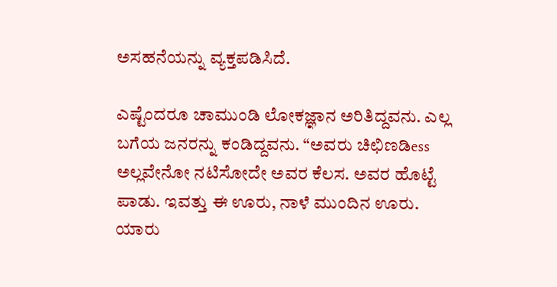ಅಸಹನೆಯನ್ನು ವ್ಯಕ್ತಪಡಿಸಿದೆ.

ಎಷ್ಟೆಂದರೂ ಚಾಮುಂಡಿ ಲೋಕಜ್ಞಾನ ಅರಿತಿದ್ದವನು. ಎಲ್ಲ ಬಗೆಯ ಜನರನ್ನು ಕಂಡಿದ್ದವನು. “ಅವರು ಚಿಛಿಣಡಿess ಅಲ್ಲವೇನೋ ನಟಿಸೋದೇ ಅವರ ಕೆಲಸ. ಅವರ ಹೊಟ್ಟೆ ಪಾಡು. ಇವತ್ತು ಈ ಊರು, ನಾಳೆ ಮುಂದಿನ ಊರು. ಯಾರು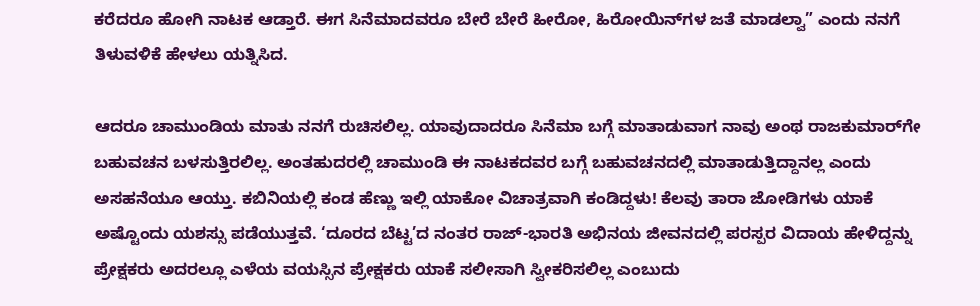ಕರೆದರೂ ಹೋಗಿ ನಾಟಕ ಆಡ್ತಾರೆ. ಈಗ ಸಿನೆಮಾದವರೂ ಬೇರೆ ಬೇರೆ ಹೀರೋ, ಹಿರೋಯಿನ್‌ಗಳ ಜತೆ ಮಾಡಲ್ವಾ” ಎಂದು ನನಗೆ ತಿಳುವಳಿಕೆ ಹೇಳಲು ಯತ್ನಿಸಿದ.

ಆದರೂ ಚಾಮುಂಡಿಯ ಮಾತು ನನಗೆ ರುಚಿಸಲಿಲ್ಲ. ಯಾವುದಾದರೂ ಸಿನೆಮಾ ಬಗ್ಗೆ ಮಾತಾಡುವಾಗ ನಾವು ಅಂಥ ರಾಜಕುಮಾರ್‌ಗೇ ಬಹುವಚನ ಬಳಸುತ್ತಿರಲಿಲ್ಲ. ಅಂತಹುದರಲ್ಲಿ ಚಾಮುಂಡಿ ಈ ನಾಟಕದವರ ಬಗ್ಗೆ ಬಹುವಚನದಲ್ಲಿ ಮಾತಾಡುತ್ತಿದ್ದಾನಲ್ಲ ಎಂದು ಅಸಹನೆಯೂ ಆಯ್ತು. ಕಬಿನಿಯಲ್ಲಿ ಕಂಡ ಹೆಣ್ಣು ಇಲ್ಲಿ ಯಾಕೋ ವಿಚಾತ್ರವಾಗಿ ಕಂಡಿದ್ದಳು! ಕೆಲವು ತಾರಾ ಜೋಡಿಗಳು ಯಾಕೆ ಅಷ್ಟೊಂದು ಯಶಸ್ಸು ಪಡೆಯುತ್ತವೆ. ‘ದೂರದ ಬೆಟ್ಟ’ದ ನಂತರ ರಾಜ್-ಭಾರತಿ ಅಭಿನಯ ಜೀವನದಲ್ಲಿ ಪರಸ್ಪರ ವಿದಾಯ ಹೇಳಿದ್ದನ್ನು ಪ್ರೇಕ್ಷಕರು ಅದರಲ್ಲೂ ಎಳೆಯ ವಯಸ್ಸಿನ ಪ್ರೇಕ್ಷಕರು ಯಾಕೆ ಸಲೀಸಾಗಿ ಸ್ವೀಕರಿಸಲಿಲ್ಲ ಎಂಬುದು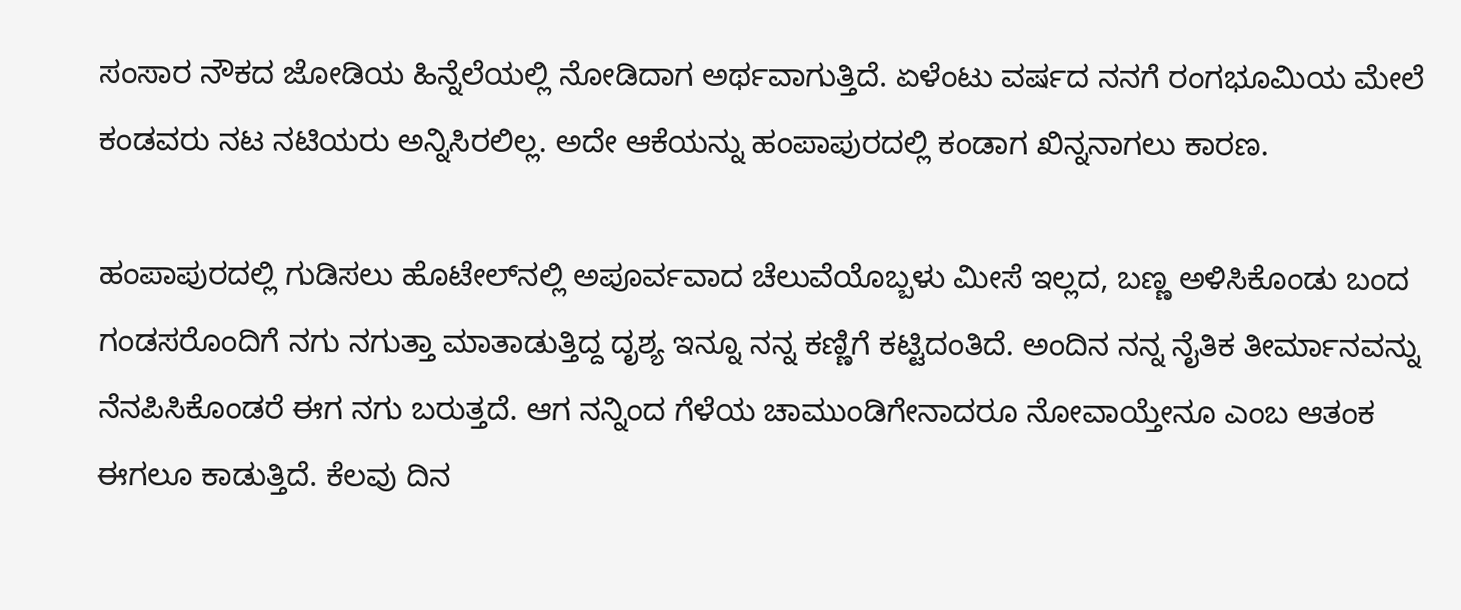ಸಂಸಾರ ನೌಕದ ಜೋಡಿಯ ಹಿನ್ನೆಲೆಯಲ್ಲಿ ನೋಡಿದಾಗ ಅರ್ಥವಾಗುತ್ತಿದೆ. ಏಳೆಂಟು ವರ್ಷದ ನನಗೆ ರಂಗಭೂಮಿಯ ಮೇಲೆ ಕಂಡವರು ನಟ ನಟಿಯರು ಅನ್ನಿಸಿರಲಿಲ್ಲ. ಅದೇ ಆಕೆಯನ್ನು ಹಂಪಾಪುರದಲ್ಲಿ ಕಂಡಾಗ ಖಿನ್ನನಾಗಲು ಕಾರಣ.

ಹಂಪಾಪುರದಲ್ಲಿ ಗುಡಿಸಲು ಹೊಟೇಲ್‌ನಲ್ಲಿ ಅಪೂರ್ವವಾದ ಚೆಲುವೆಯೊಬ್ಬಳು ಮೀಸೆ ಇಲ್ಲದ, ಬಣ್ಣ ಅಳಿಸಿಕೊಂಡು ಬಂದ ಗಂಡಸರೊಂದಿಗೆ ನಗು ನಗುತ್ತಾ ಮಾತಾಡುತ್ತಿದ್ದ ದೃಶ್ಯ ಇನ್ನೂ ನನ್ನ ಕಣ್ಣಿಗೆ ಕಟ್ಟಿದಂತಿದೆ. ಅಂದಿನ ನನ್ನ ನೈತಿಕ ತೀರ್ಮಾನವನ್ನು ನೆನಪಿಸಿಕೊಂಡರೆ ಈಗ ನಗು ಬರುತ್ತದೆ. ಆಗ ನನ್ನಿಂದ ಗೆಳೆಯ ಚಾಮುಂಡಿಗೇನಾದರೂ ನೋವಾಯ್ತೇನೂ ಎಂಬ ಆತಂಕ ಈಗಲೂ ಕಾಡುತ್ತಿದೆ. ಕೆಲವು ದಿನ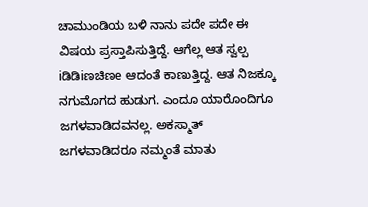ಚಾಮುಂಡಿಯ ಬಳಿ ನಾನು ಪದೇ ಪದೇ ಈ ವಿಷಯ ಪ್ರಸ್ತಾಪಿಸುತ್ತಿದ್ದೆ. ಆಗೆಲ್ಲ ಆತ ಸ್ವಲ್ಪ iಡಿಡಿiಣಚಿಣe ಆದಂತೆ ಕಾಣುತ್ತಿದ್ದ. ಆತ ನಿಜಕ್ಕೂ ನಗುಮೊಗದ ಹುಡುಗ. ಎಂದೂ ಯಾರೊಂದಿಗೂ ಜಗಳವಾಡಿದವನಲ್ಲ. ಅಕಸ್ಮಾತ್ ಜಗಳವಾಡಿದರೂ ನಮ್ಮಂತೆ ಮಾತು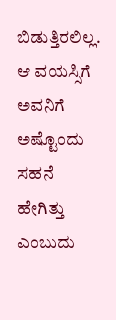ಬಿಡುತ್ತಿರಲಿಲ್ಲ. ಆ ವಯಸ್ಸಿಗೆ ಅವನಿಗೆ ಅಷ್ಟೊಂದು ಸಹನೆ ಹೇಗಿತ್ತು ಎಂಬುದು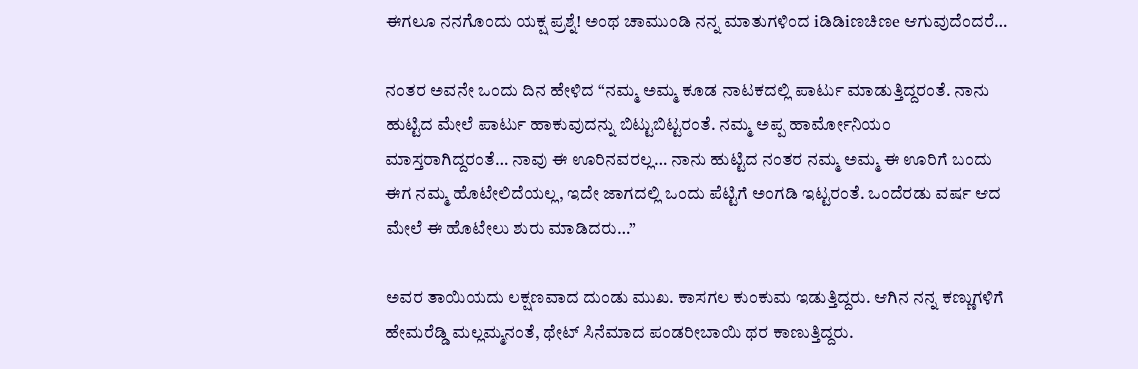ಈಗಲೂ ನನಗೊಂದು ಯಕ್ಷ ಪ್ರಶ್ನೆ! ಅಂಥ ಚಾಮುಂಡಿ ನನ್ನ ಮಾತುಗಳಿಂದ iಡಿಡಿiಣಚಿಣe ಆಗುವುದೆಂದರೆ…

ನಂತರ ಅವನೇ ಒಂದು ದಿನ ಹೇಳಿದ “ನಮ್ಮ ಅಮ್ಮ ಕೂಡ ನಾಟಕದಲ್ಲಿ ಪಾರ್ಟು ಮಾಡುತ್ತಿದ್ದರಂತೆ. ನಾನು ಹುಟ್ಟಿದ ಮೇಲೆ ಪಾರ್ಟು ಹಾಕುವುದನ್ನು ಬಿಟ್ಟುಬಿಟ್ಟರಂತೆ. ನಮ್ಮ ಅಪ್ಪ ಹಾರ್ಮೋನಿಯಂ ಮಾಸ್ತರಾಗಿದ್ದರಂತೆ… ನಾವು ಈ ಊರಿನವರಲ್ಲ… ನಾನು ಹುಟ್ಟಿದ ನಂತರ ನಮ್ಮ ಅಮ್ಮ ಈ ಊರಿಗೆ ಬಂದು ಈಗ ನಮ್ಮ ಹೊಟೇಲಿದೆಯಲ್ಲ, ಇದೇ ಜಾಗದಲ್ಲಿ ಒಂದು ಪೆಟ್ಟಿಗೆ ಅಂಗಡಿ ಇಟ್ಟರಂತೆ. ಒಂದೆರಡು ವರ್ಷ ಆದ ಮೇಲೆ ಈ ಹೊಟೇಲು ಶುರು ಮಾಡಿದರು…”

ಅವರ ತಾಯಿಯದು ಲಕ್ಷಣವಾದ ದುಂಡು ಮುಖ. ಕಾಸಗಲ ಕುಂಕುಮ ಇಡುತ್ತಿದ್ದರು. ಆಗಿನ ನನ್ನ ಕಣ್ಣುಗಳಿಗೆ ಹೇಮರೆಡ್ಡಿ ಮಲ್ಲಮ್ಮನಂತೆ, ಥೇಟ್ ಸಿನೆಮಾದ ಪಂಡರೀಬಾಯಿ ಥರ ಕಾಣುತ್ತಿದ್ದರು.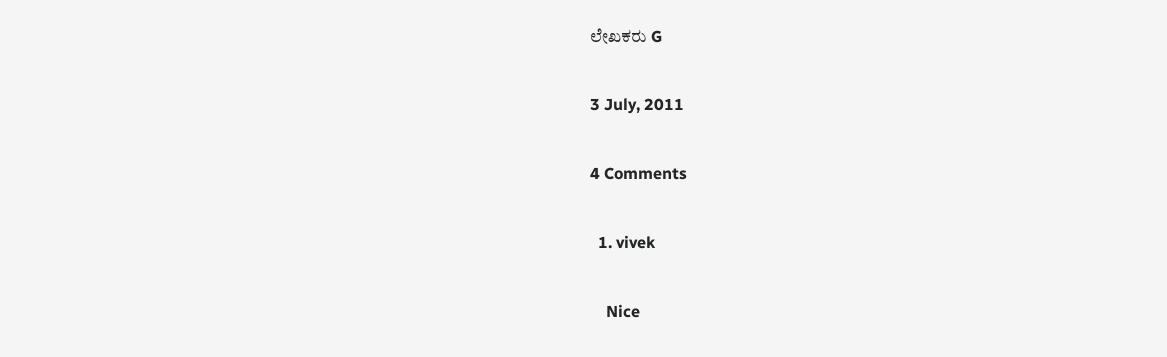ಲೇಖಕರು G

3 July, 2011

4 Comments

  1. vivek

    Nice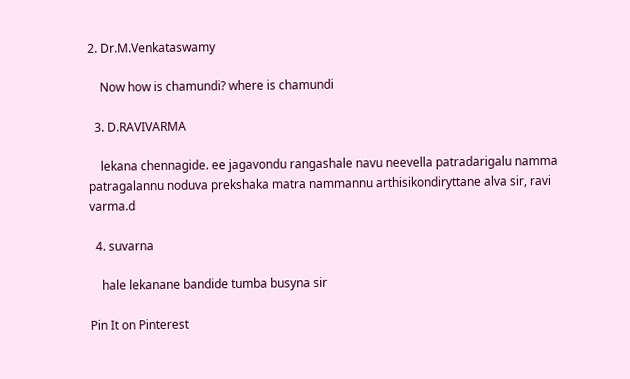2. Dr.M.Venkataswamy

    Now how is chamundi? where is chamundi

  3. D.RAVIVARMA

    lekana chennagide. ee jagavondu rangashale navu neevella patradarigalu namma patragalannu noduva prekshaka matra nammannu arthisikondiryttane alva sir, ravi varma.d

  4. suvarna

    hale lekanane bandide tumba busyna sir

Pin It on Pinterest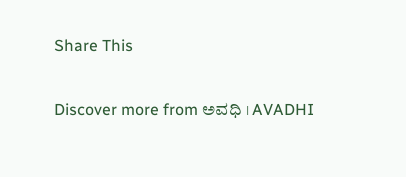Share This

Discover more from ಅವಧಿ । AVADHI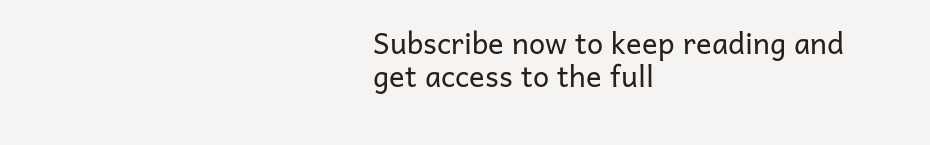Subscribe now to keep reading and get access to the full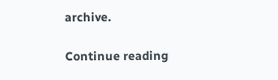archive.

Continue reading